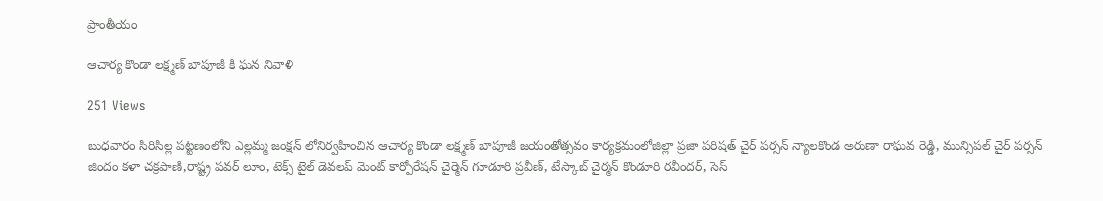ప్రాంతీయం

ఆచార్య కొండా లక్ష్మణ్ బాపూజీ కి ఘన నివాళి

251 Views

బుధవారం సిరిసిల్ల పట్టణంలోని ఎల్లమ్మ జంక్షన్ లోనిర్వహించిన ఆచార్య కొండా లక్ష్మణ్ బాపూజీ జయంతోత్సవం కార్యక్రమంలోజిల్లా ప్రజా పరిషత్ చైర్ పర్సన్ న్యాలకొండ అరుణా రాఘవ రెడ్డి, మున్సిపల్ చైర్ పర్సన్ జిందం కళా చక్రపాణి,రాష్ట్ర పవర్ లూం, టెక్స్ టైల్ డెవలప్ మెంట్ కార్పోరేషన్ చైర్మెన్ గూడూరి ప్రవీణ్, టేస్కాబ్ చైర్మన్ కొండూరి రవీందర్, సెస్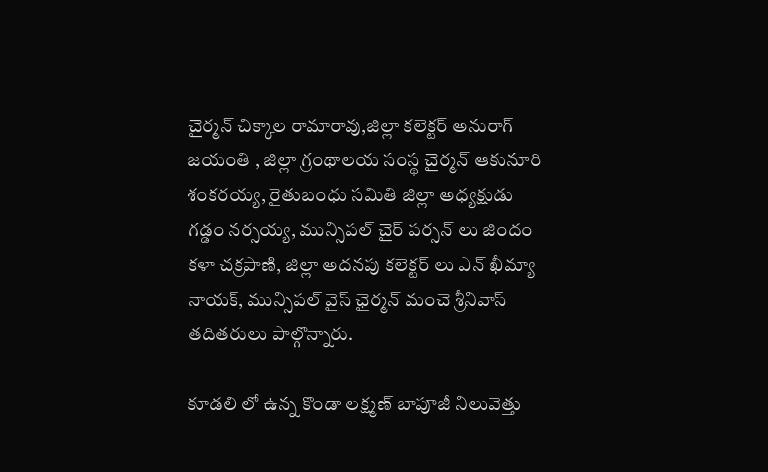చైర్మన్ చిక్కాల రామారావు,జిల్లా కలెక్టర్ అనురాగ్ జయంతి , జిల్లా గ్రంథాలయ సంస్థ చైర్మన్ ఆకునూరి శంకరయ్య, రైతుబంధు సమితి జిల్లా అధ్యక్షుడు గడ్డం నర్సయ్య, మున్సిపల్ చైర్ పర్సన్ లు జిందం కళా చక్రపాణి, జిల్లా అదనపు కలెక్టర్ లు ఎన్ ఖీమ్యా నాయక్, మున్సిపల్ వైస్ ఛైర్మన్ మంచె శ్రీనివాస్ తదితరులు పాల్గొన్నారు.

కూడలి లో ఉన్న కొండా లక్ష్మణ్ బాపూజీ నిలువెత్తు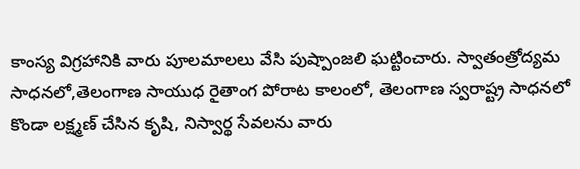కాంస్య విగ్రహానికి వారు పూలమాలలు వేసి పుష్పాంజలి ఘట్టించారు. స్వాతంత్రోద్యమ సాధనలో,తెలంగాణ సాయుధ రైతాంగ పోరాట కాలంలో, తెలంగాణ స్వరాష్ట్ర సాధనలో కొండా లక్ష్మణ్ చేసిన కృషి, నిస్వార్థ సేవలను వారు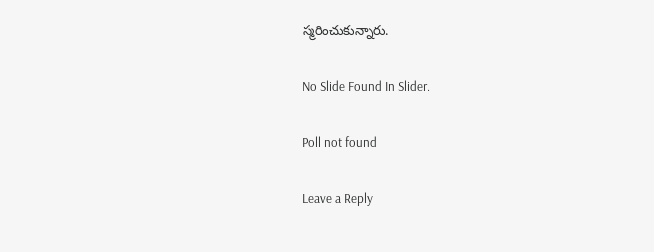స్మరించుకున్నారు.

No Slide Found In Slider.

Poll not found

Leave a Reply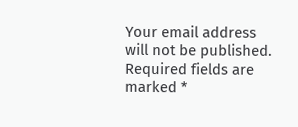Your email address will not be published. Required fields are marked *